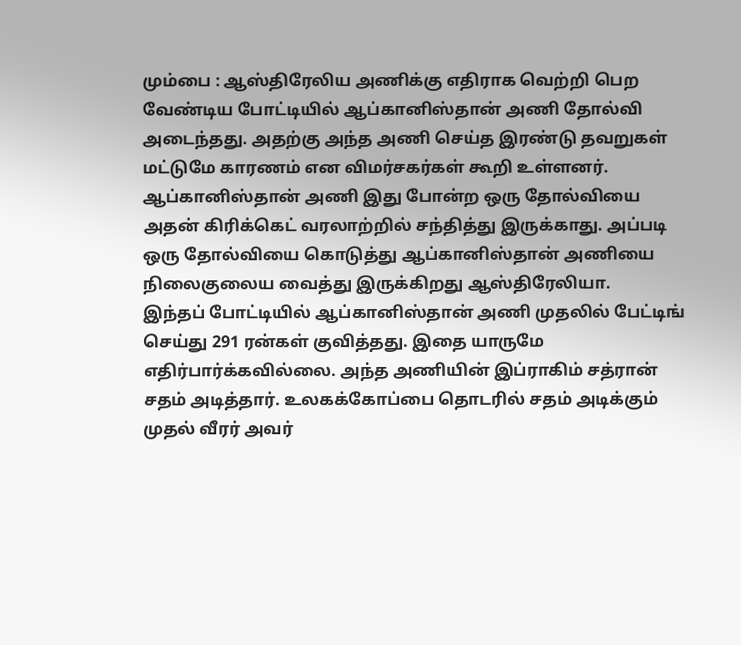மும்பை : ஆஸ்திரேலிய அணிக்கு எதிராக வெற்றி பெற வேண்டிய போட்டியில் ஆப்கானிஸ்தான் அணி தோல்வி அடைந்தது. அதற்கு அந்த அணி செய்த இரண்டு தவறுகள் மட்டுமே காரணம் என விமர்சகர்கள் கூறி உள்ளனர்.
ஆப்கானிஸ்தான் அணி இது போன்ற ஒரு தோல்வியை அதன் கிரிக்கெட் வரலாற்றில் சந்தித்து இருக்காது. அப்படி ஒரு தோல்வியை கொடுத்து ஆப்கானிஸ்தான் அணியை நிலைகுலைய வைத்து இருக்கிறது ஆஸ்திரேலியா.
இந்தப் போட்டியில் ஆப்கானிஸ்தான் அணி முதலில் பேட்டிங் செய்து 291 ரன்கள் குவித்தது. இதை யாருமே எதிர்பார்க்கவில்லை. அந்த அணியின் இப்ராகிம் சத்ரான் சதம் அடித்தார். உலகக்கோப்பை தொடரில் சதம் அடிக்கும் முதல் வீரர் அவர்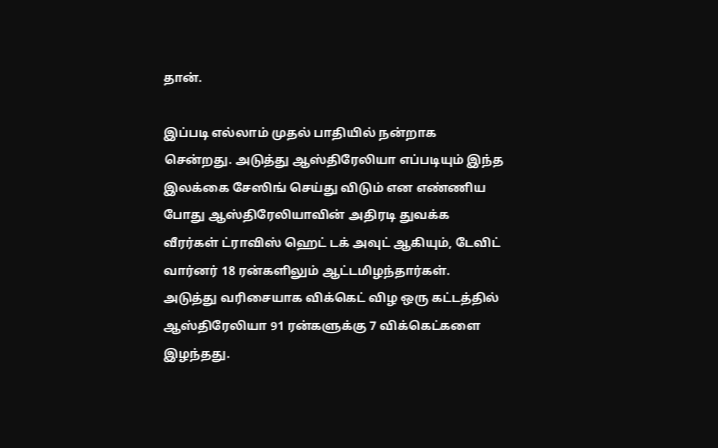தான்.

இப்படி எல்லாம் முதல் பாதியில் நன்றாக சென்றது. அடுத்து ஆஸ்திரேலியா எப்படியும் இந்த இலக்கை சேஸிங் செய்து விடும் என எண்ணிய போது ஆஸ்திரேலியாவின் அதிரடி துவக்க வீரர்கள் ட்ராவிஸ் ஹெட் டக் அவுட் ஆகியும், டேவிட் வார்னர் 18 ரன்களிலும் ஆட்டமிழந்தார்கள். அடுத்து வரிசையாக விக்கெட் விழ ஒரு கட்டத்தில் ஆஸ்திரேலியா 91 ரன்களுக்கு 7 விக்கெட்களை இழந்தது.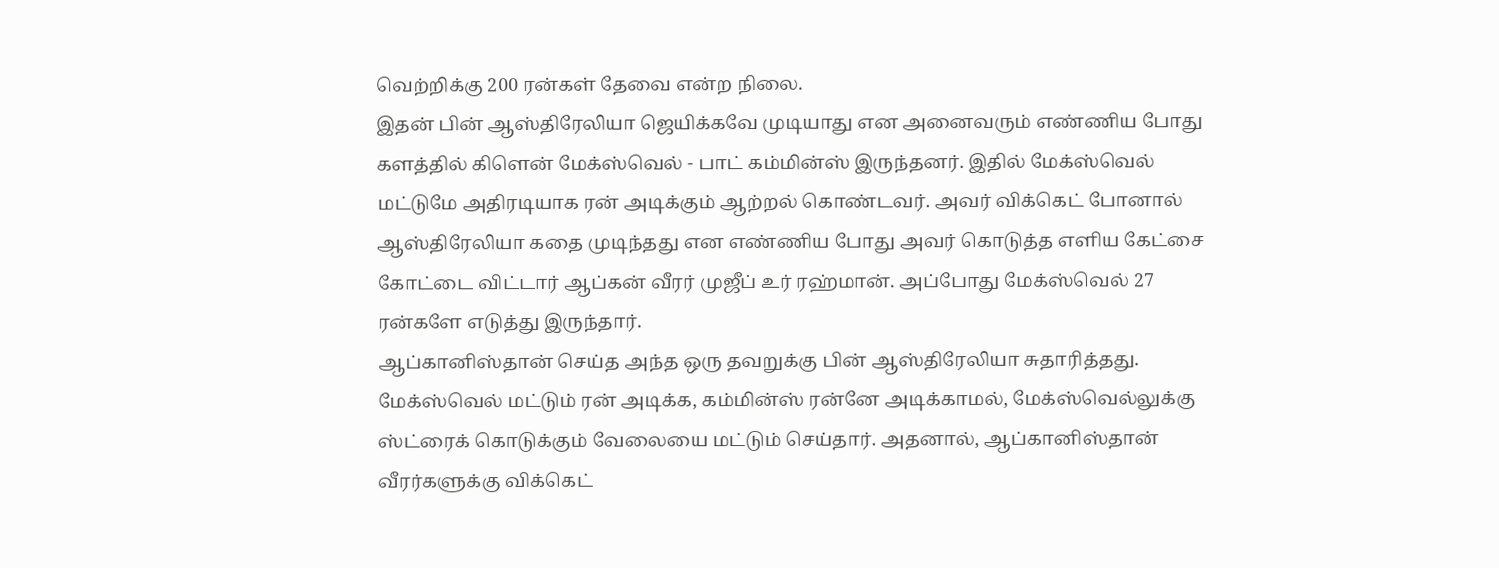வெற்றிக்கு 200 ரன்கள் தேவை என்ற நிலை.
இதன் பின் ஆஸ்திரேலியா ஜெயிக்கவே முடியாது என அனைவரும் எண்ணிய போது களத்தில் கிளென் மேக்ஸ்வெல் - பாட் கம்மின்ஸ் இருந்தனர். இதில் மேக்ஸ்வெல் மட்டுமே அதிரடியாக ரன் அடிக்கும் ஆற்றல் கொண்டவர். அவர் விக்கெட் போனால் ஆஸ்திரேலியா கதை முடிந்தது என எண்ணிய போது அவர் கொடுத்த எளிய கேட்சை கோட்டை விட்டார் ஆப்கன் வீரர் முஜீப் உர் ரஹ்மான். அப்போது மேக்ஸ்வெல் 27 ரன்களே எடுத்து இருந்தார்.
ஆப்கானிஸ்தான் செய்த அந்த ஒரு தவறுக்கு பின் ஆஸ்திரேலியா சுதாரித்தது. மேக்ஸ்வெல் மட்டும் ரன் அடிக்க, கம்மின்ஸ் ரன்னே அடிக்காமல், மேக்ஸ்வெல்லுக்கு ஸ்ட்ரைக் கொடுக்கும் வேலையை மட்டும் செய்தார். அதனால், ஆப்கானிஸ்தான் வீரர்களுக்கு விக்கெட்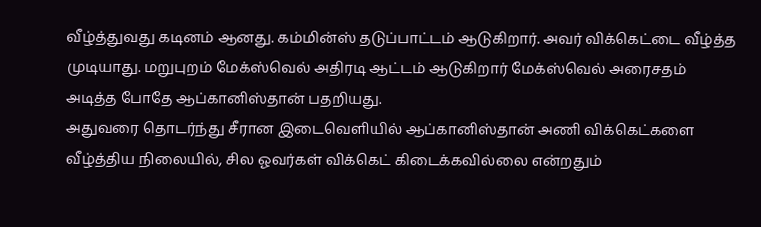வீழ்த்துவது கடினம் ஆனது. கம்மின்ஸ் தடுப்பாட்டம் ஆடுகிறார். அவர் விக்கெட்டை வீழ்த்த முடியாது. மறுபுறம் மேக்ஸ்வெல் அதிரடி ஆட்டம் ஆடுகிறார் மேக்ஸ்வெல் அரைசதம் அடித்த போதே ஆப்கானிஸ்தான் பதறியது.
அதுவரை தொடர்ந்து சீரான இடைவெளியில் ஆப்கானிஸ்தான் அணி விக்கெட்களை வீழ்த்திய நிலையில், சில ஓவர்கள் விக்கெட் கிடைக்கவில்லை என்றதும்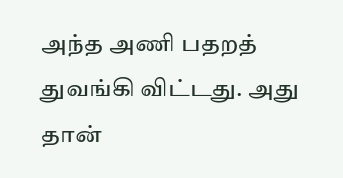அந்த அணி பதறத் துவங்கி விட்டது. அது தான்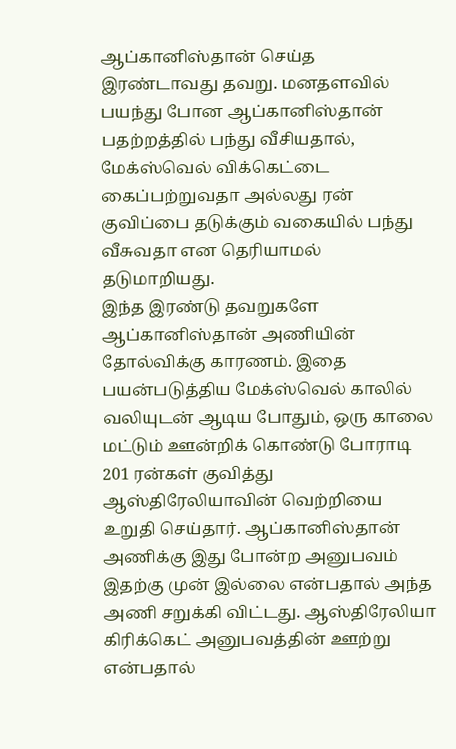ஆப்கானிஸ்தான் செய்த இரண்டாவது தவறு. மனதளவில் பயந்து போன ஆப்கானிஸ்தான் பதற்றத்தில் பந்து வீசியதால், மேக்ஸ்வெல் விக்கெட்டை கைப்பற்றுவதா அல்லது ரன் குவிப்பை தடுக்கும் வகையில் பந்து வீசுவதா என தெரியாமல் தடுமாறியது.
இந்த இரண்டு தவறுகளே ஆப்கானிஸ்தான் அணியின் தோல்விக்கு காரணம். இதை பயன்படுத்திய மேக்ஸ்வெல் காலில் வலியுடன் ஆடிய போதும், ஒரு காலை மட்டும் ஊன்றிக் கொண்டு போராடி 201 ரன்கள் குவித்து ஆஸ்திரேலியாவின் வெற்றியை உறுதி செய்தார். ஆப்கானிஸ்தான் அணிக்கு இது போன்ற அனுபவம் இதற்கு முன் இல்லை என்பதால் அந்த அணி சறுக்கி விட்டது. ஆஸ்திரேலியா கிரிக்கெட் அனுபவத்தின் ஊற்று என்பதால்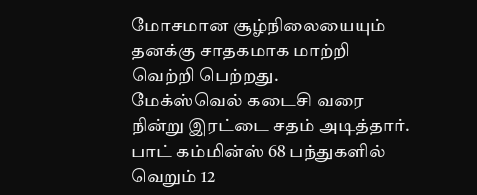மோசமான சூழ்நிலையையும் தனக்கு சாதகமாக மாற்றி வெற்றி பெற்றது.
மேக்ஸ்வெல் கடைசி வரை நின்று இரட்டை சதம் அடித்தார். பாட் கம்மின்ஸ் 68 பந்துகளில் வெறும் 12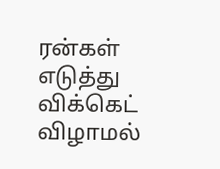ரன்கள் எடுத்து விக்கெட் விழாமல்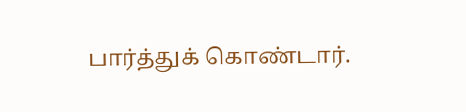பார்த்துக் கொண்டார்.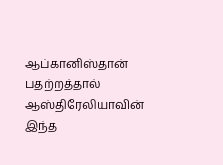ஆப்கானிஸ்தான் பதற்றத்தால் ஆஸ்திரேலியாவின் இந்த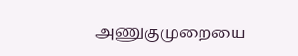அணுகுமுறையை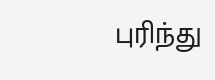புரிந்து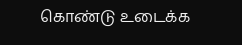கொண்டு உடைக்க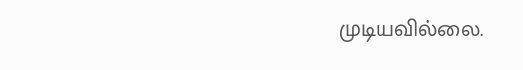முடியவில்லை.